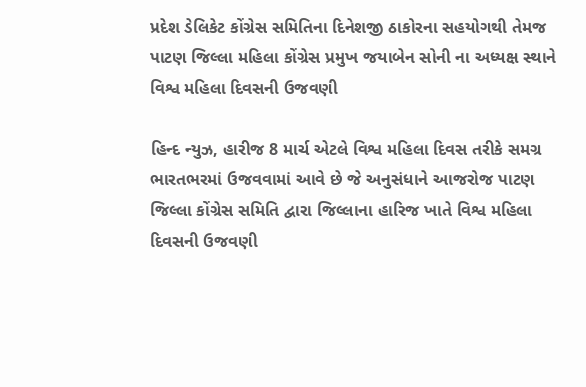પ્રદેશ ડેલિકેટ કોંગ્રેસ સમિતિના દિનેશજી ઠાકોરના સહયોગથી તેમજ પાટણ જિલ્લા મહિલા કોંગ્રેસ પ્રમુખ જયાબેન સોની ના અધ્યક્ષ સ્થાને વિશ્વ મહિલા દિવસની ઉજવણી

હિન્દ ન્યુઝ, હારીજ 8 માર્ચ એટલે વિશ્વ મહિલા દિવસ તરીકે સમગ્ર ભારતભરમાં ઉજવવામાં આવે છે જે અનુસંધાને આજરોજ પાટણ જિલ્લા કોંગ્રેસ સમિતિ દ્વારા જિલ્લાના હારિજ ખાતે વિશ્વ મહિલા દિવસની ઉજવણી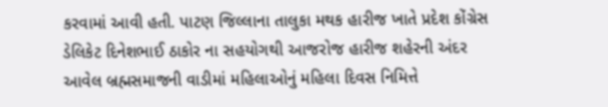કરવામાં આવી હતી. પાટણ જિલ્લાના તાલુકા મથક હારીજ ખાતે પ્રદેશ કોંગ્રેસ ડેલિકેટ દિનેશભાઈ ઠાકોર ના સહયોગથી આજરોજ હારીજ શહેરની અંદર આવેલ બ્રહ્મસમાજની વાડીમાં મહિલાઓનું મહિલા દિવસ નિમિત્તે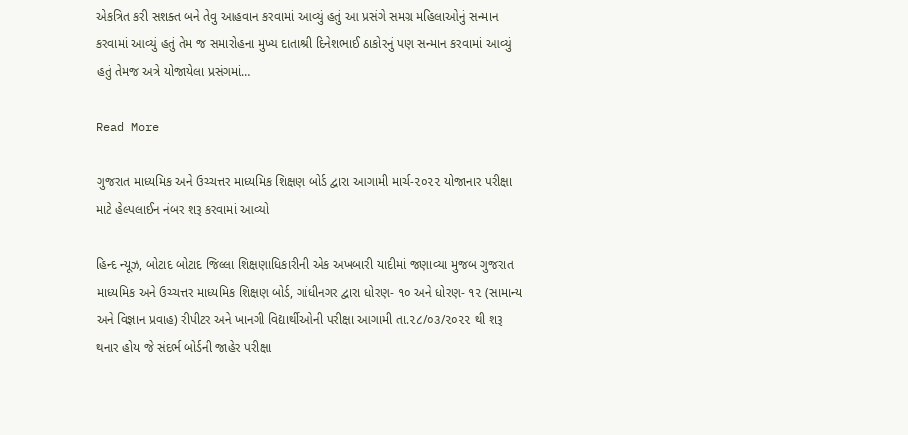એકત્રિત કરી સશક્ત બને તેવુ આહવાન કરવામાં આવ્યું હતું આ પ્રસંગે સમગ્ર મહિલાઓનું સન્માન કરવામાં આવ્યું હતું તેમ જ સમારોહના મુખ્ય દાતાશ્રી દિનેશભાઈ ઠાકોરનું પણ સન્માન કરવામાં આવ્યું હતું તેમજ અત્રે યોજાયેલા પ્રસંગમાં…

Read More

ગુજરાત માધ્યમિક અને ઉચ્ચત્તર માધ્યમિક શિક્ષણ બોર્ડ દ્વારા આગામી માર્ચ-૨૦૨૨ યોજાનાર પરીક્ષા માટે હેલ્પલાઈન નંબર શરૂ કરવામાં આવ્યો

હિન્દ ન્યૂઝ, બોટાદ બોટાદ જિલ્લા શિક્ષણાધિકારીની એક અખબારી યાદીમાં જણાવ્યા મુજબ ગુજરાત માધ્યમિક અને ઉચ્ચત્તર માધ્યમિક શિક્ષણ બોર્ડ, ગાંધીનગર દ્વારા ધોરણ- ૧૦ અને ધોરણ- ૧૨ (સામાન્ય અને વિજ્ઞાન પ્રવાહ) રીપીટર અને ખાનગી વિદ્યાર્થીઓની પરીક્ષા આગામી તા.૨૮/૦૩/૨૦૨૨ થી શરૂ થનાર હોય જે સંદર્ભ બોર્ડની જાહેર પરીક્ષા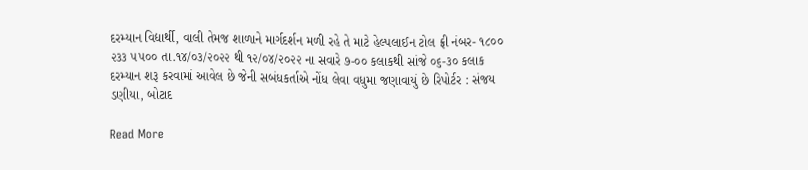દરમ્યાન વિદ્યાર્થી, વાલી તેમજ શાળાને માર્ગદર્શન મળી રહે તે માટે હેલ્પલાઈન ટોલ ફ્રી નંબર- ૧૮૦૦ ૨૩૩ ૫૫૦૦ તા.૧૪/૦૩/૨૦૨૨ થી ૧૨/૦૪/૨૦૨૨ ના સવારે ૭-૦૦ કલાકથી સાંજે ૦૬-૩૦ કલાક દરમ્યાન શરૂ કરવામાં આવેલ છે જેની સબંધકર્તાએ નોંધ લેવા વધુમા જણાવાયું છે રિપોર્ટર : સંજય ડણીયા, બોટાદ

Read More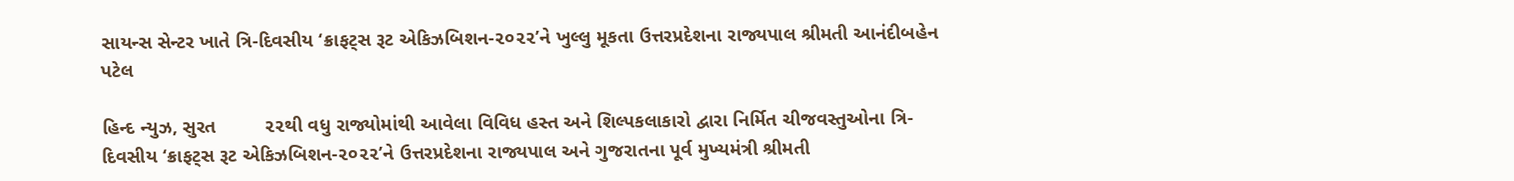સાયન્સ સેન્ટર ખાતે ત્રિ-દિવસીય ‘ક્રાફટ્સ રૂટ એકિઝબિશન-૨૦૨૨’ને ખુલ્લુ મૂકતા ઉત્તરપ્રદેશના રાજ્યપાલ શ્રીમતી આનંદીબહેન પટેલ

હિન્દ ન્યુઝ, સુરત         ૨૨થી વધુ રાજ્યોમાંથી આવેલા વિવિધ હસ્ત અને શિલ્પકલાકારો દ્વારા નિર્મિત ચીજવસ્તુઓના ત્રિ-દિવસીય ‘ક્રાફટ્સ રૂટ એકિઝબિશન-૨૦૨૨’ને ઉત્તરપ્રદેશના રાજ્યપાલ અને ગુજરાતના પૂર્વ મુખ્યમંત્રી શ્રીમતી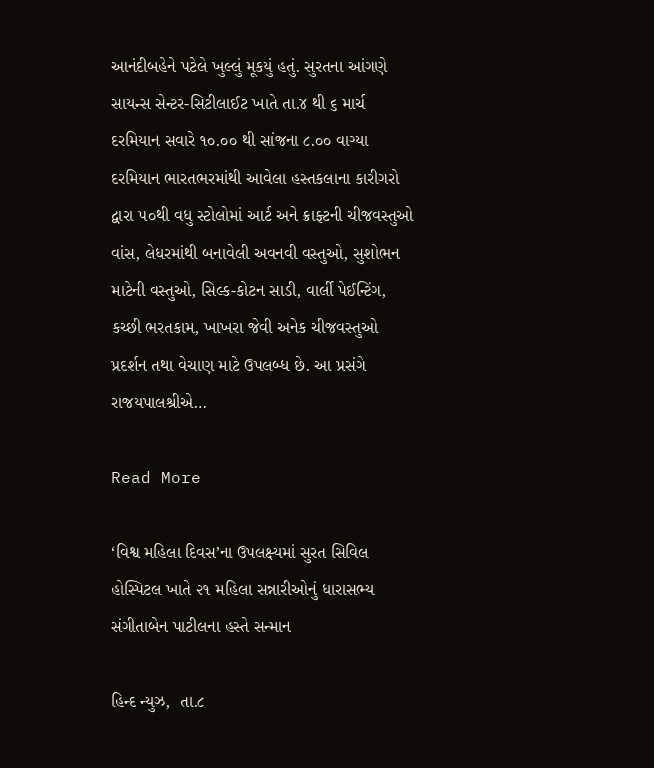આનંદીબહેને પટેલે ખુલ્લું મૂકયું હતું. સુરતના આંગણે સાયન્સ સેન્ટર-સિટીલાઈટ ખાતે તા.૪ થી ૬ માર્ચ દરમિયાન સવારે ૧૦.૦૦ થી સાંજના ૮.૦૦ વાગ્યા દરમિયાન ભારતભરમાંથી આવેલા હસ્તકલાના કારીગરો દ્વારા ૫૦થી વધુ સ્ટોલોમાં આર્ટ અને ક્રાફ્ટની ચીજવસ્તુઓ વાંસ, લેધરમાંથી બનાવેલી અવનવી વસ્તુઓ, સુશોભન માટેની વસ્તુઓ, સિલ્ક-કોટન સાડી, વાર્લી પેઈન્ટિંગ, કચ્છી ભરતકામ, ખાખરા જેવી અનેક ચીજવસ્તુઓ પ્રદર્શન તથા વેચાણ માટે ઉપલબ્ધ છે. આ પ્રસંગે રાજયપાલશ્રીએ…

Read More

‘વિશ્વ મહિલા દિવસ’ના ઉપલક્ષ્યમાં સુરત સિવિલ હોસ્પિટલ ખાતે ૨૧ મહિલા સન્નારીઓનું ધારાસભ્ય સંગીતાબેન પાટીલના હસ્તે સન્માન

હિન્દ ન્યુઝ,  તા.૮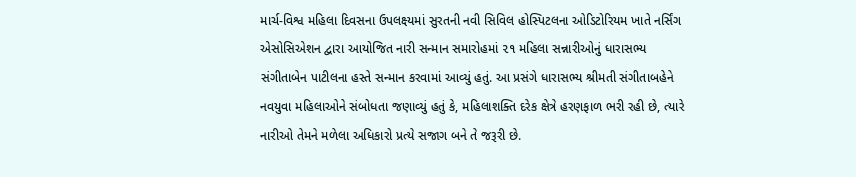માર્ચ-વિશ્વ મહિલા દિવસના ઉપલક્ષ્યમાં સુરતની નવી સિવિલ હોસ્પિટલના ઓડિટોરિયમ ખાતે નર્સિંગ એસોસિએશન દ્વારા આયોજિત નારી સન્માન સમારોહમાં ૨૧ મહિલા સન્નારીઓનું ધારાસભ્ય સંગીતાબેન પાટીલના હસ્તે સન્માન કરવામાં આવ્યું હતું. આ પ્રસંગે ધારાસભ્ય શ્રીમતી સંગીતાબહેને નવયુવા મહિલાઓને સંબોધતા જણાવ્યું હતું કે, મહિલાશક્તિ દરેક ક્ષેત્રે હરણફાળ ભરી રહી છે, ત્યારે નારીઓ તેમને મળેલા અધિકારો પ્રત્યે સજાગ બને તે જરૂરી છે.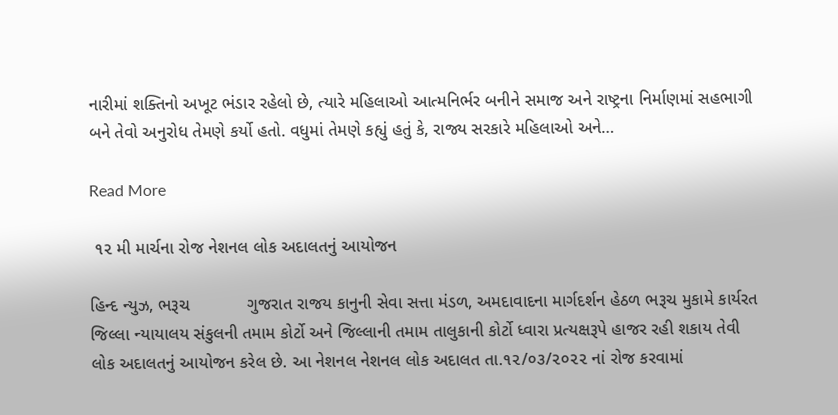નારીમાં શક્તિનો અખૂટ ભંડાર રહેલો છે, ત્યારે મહિલાઓ આત્મનિર્ભર બનીને સમાજ અને રાષ્ટ્રના નિર્માણમાં સહભાગી બને તેવો અનુરોધ તેમણે કર્યો હતો. વધુમાં તેમણે કહ્યું હતું કે, રાજ્ય સરકારે મહિલાઓ અને…

Read More

 ૧૨ મી માર્ચના રોજ નેશનલ લોક અદાલતનું આયોજન

હિન્દ ન્યુઝ, ભરૂચ            ગુજરાત રાજય કાનુની સેવા સત્તા મંડળ, અમદાવાદના માર્ગદર્શન હેઠળ ભરૂચ મુકામે કાર્યરત જિલ્લા ન્યાયાલય સંકુલની તમામ કોર્ટો અને જિલ્લાની તમામ તાલુકાની કોર્ટો ધ્વારા પ્રત્યક્ષરૂપે હાજર રહી શકાય તેવી લોક અદાલતનું આયોજન કરેલ છે. આ નેશનલ નેશનલ લોક અદાલત તા.૧૨/૦૩/૨૦૨૨ નાં રોજ કરવામાં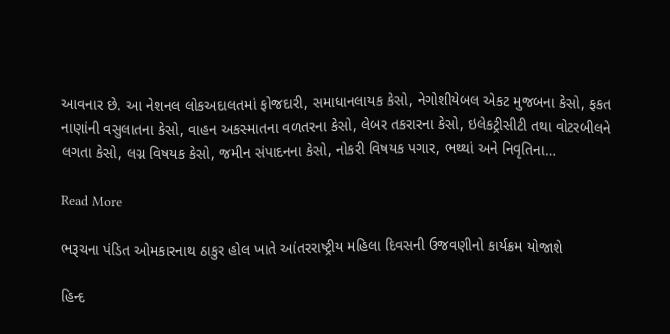આવનાર છે. આ નેશનલ લોકઅદાલતમાં ફોજદારી, સમાધાનલાયક કેસો, નેગોશીયેબલ એકટ મુજબના કેસો, ફકત નાણાંની વસુલાતના કેસો, વાહન અકસ્માતના વળતરના કેસો, લેબર તકરારના કેસો, ઇલેકટ્રીસીટી તથા વોટરબીલને લગતા કેસો, લગ્ન વિષયક કેસો, જમીન સંપાદનના કેસો, નોકરી વિષયક પગાર, ભથ્થાં અને નિવૃતિના…

Read More

ભરૂચના પંડિત ઓમકારનાથ ઠાકુર હોલ ખાતે આંતરરાષ્ટ્રીય મહિલા દિવસની ઉજવણીનો કાર્યક્રમ યોજાશે

હિન્દ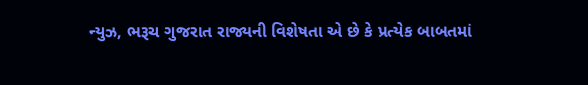ન્યુઝ, ભરૂચ ગુજરાત રાજ્યની વિશેષતા એ છે કે પ્રત્યેક બાબતમાં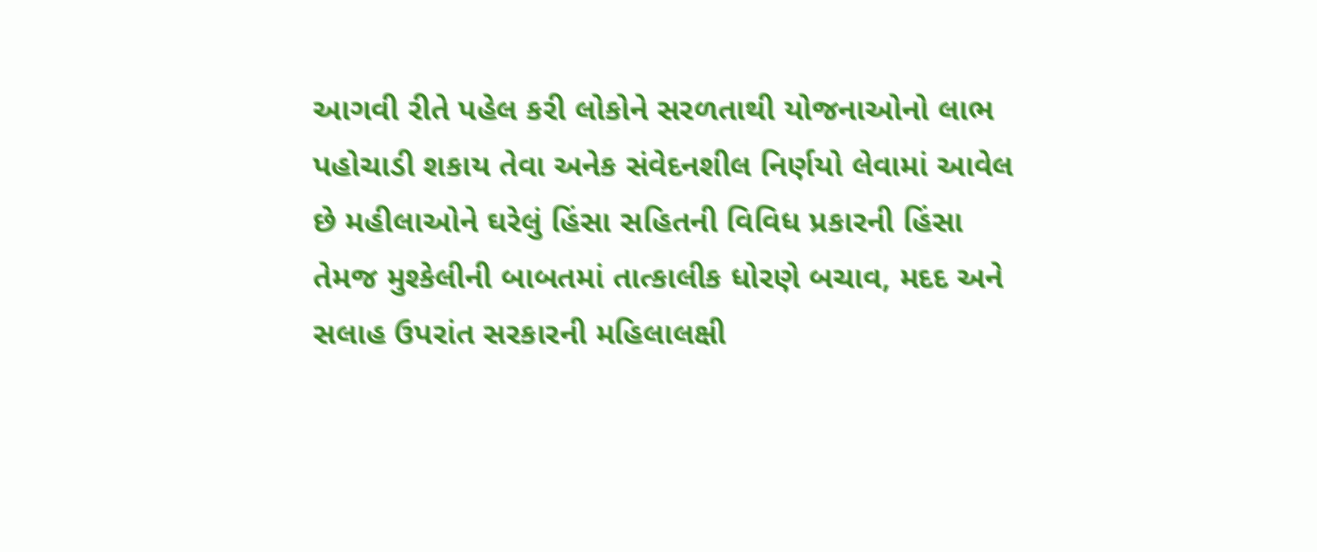આગવી રીતે પહેલ કરી લોકોને સરળતાથી યોજનાઓનો લાભ પહોચાડી શકાય તેવા અનેક સંવેદનશીલ નિર્ણયો લેવામાં આવેલ છે મહીલાઓને ઘરેલું હિંસા સહિતની વિવિધ પ્રકારની હિંસા તેમજ મુશ્કેલીની બાબતમાં તાત્કાલીક ધોરણે બચાવ, મદદ અને સલાહ ઉપરાંત સરકારની મહિલાલક્ષી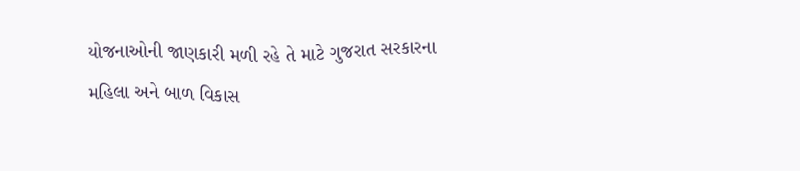યોજનાઓની જાણકારી મળી રહે તે માટે ગુજરાત સરકારના મહિલા અને બાળ વિકાસ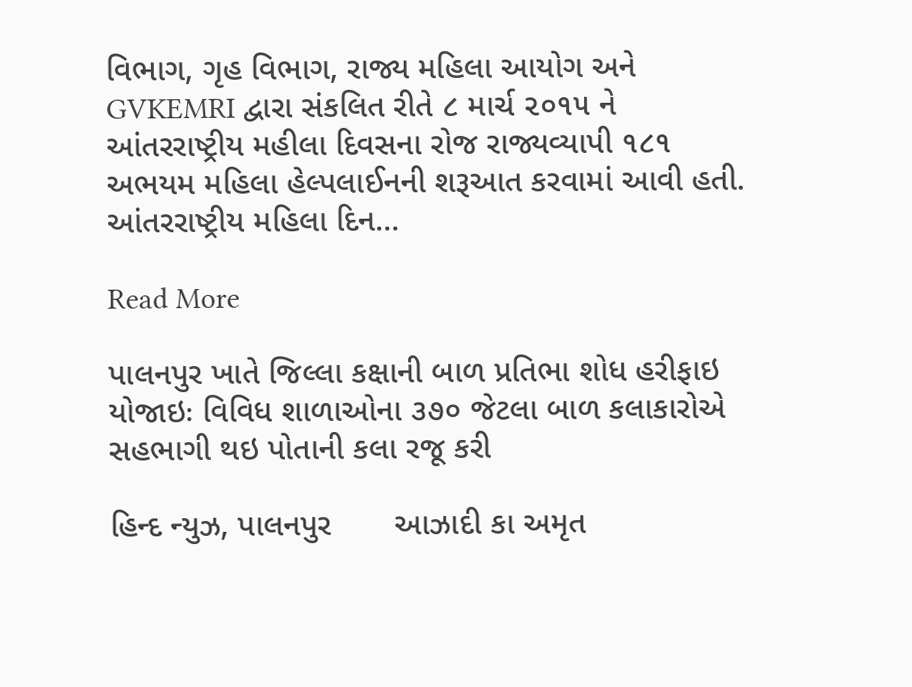વિભાગ, ગૃહ વિભાગ, રાજ્ય મહિલા આયોગ અને GVKEMRI દ્વારા સંકલિત રીતે ૮ માર્ચ ૨૦૧૫ ને આંતરરાષ્ટ્રીય મહીલા દિવસના રોજ રાજ્યવ્યાપી ૧૮૧ અભયમ મહિલા હેલ્પલાઈનની શરૂઆત કરવામાં આવી હતી. આંતરરાષ્ટ્રીય મહિલા દિન…

Read More

પાલનપુર ખાતે જિલ્લા કક્ષાની બાળ પ્રતિભા શોધ હરીફાઇ યોજાઇઃ વિવિધ શાળાઓના ૩૭૦ જેટલા બાળ કલાકારોએ સહભાગી થઇ પોતાની કલા રજૂ કરી

હિન્દ ન્યુઝ, પાલનપુર       આઝાદી કા અમૃત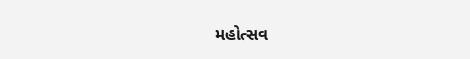મહોત્સવ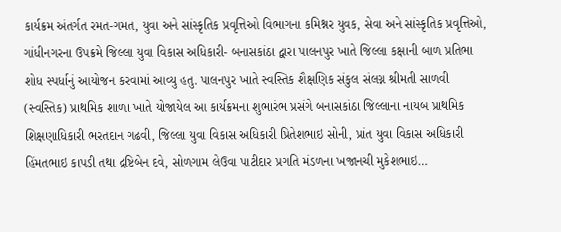કાર્યક્રમ અંતર્ગત રમત-ગમત, યુવા અને સાંસ્કૃતિક પ્રવૃત્તિઓ વિભાગના કમિશ્નર યુવક, સેવા અને સાંસ્કૃતિક પ્રવૃત્તિઓ, ગાંધીનગરના ઉપક્રમે જિલ્લા યુવા વિકાસ અધિકારી- બનાસકાંઠા દ્વારા પાલનપુર ખાતે જિલ્લા કક્ષાની બાળ પ્રતિભા શોધ સ્પર્ધાનું આયોજન કરવામાં આવ્યુ હતુ. પાલનપુર ખાતે સ્વસ્તિક શૈક્ષણિક સંકુલ સંલગ્ન શ્રીમતી સાળવી (સ્વસ્તિક) પ્રાથમિક શાળા ખાતે યોજાયેલ આ કાર્યક્રમના શુભારંભ પ્રસંગે બનાસકાંઠા જિલ્લાના નાયબ પ્રાથમિક શિક્ષણાધિકારી ભરતદાન ગઢવી, જિલ્લા યુવા વિકાસ અધિકારી પ્રિતેશભાઇ સોની, પ્રાંત યુવા વિકાસ અધિકારી હિંમતભાઇ કાપડી તથા દ્રષ્ટિબેન દવે, સોળગામ લેઉવા પાટીદાર પ્રગતિ મંડળના ખજાનચી મુકેશભાઇ…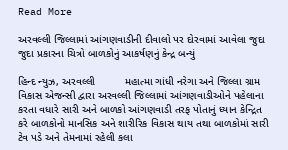Read More

અરવલ્લી જિલ્લામાં આંગણવાડીની દીવાલો પર દોરવામાં આવેલા જુદા જુદા પ્રકારના ચિત્રો બાળકોનું આકર્ષણનું કેન્દ્ર બન્યું

હિન્દ ન્યુઝ, અરવલ્લી          મહાત્મા ગાંધી નરેગા અને જિલ્લા ગ્રામ વિકાસ એજન્સી દ્વારા અરવલ્લી જિલ્લામાં આંગણવાડીઓને પહેલાના કરતા વધારે સારી અને બાળકો આંગણવાડી તરફ પોતાનું ધ્યાન કેન્દ્રિત કરે બાળકોનો માનસિક અને શારીરિક વિકાસ થાય તથા બાળકોમાં સારી ટેવ પડે અને તેમનામાં રહેલી કલા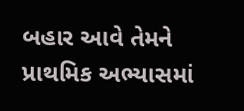બહાર આવે તેમને પ્રાથમિક અભ્યાસમાં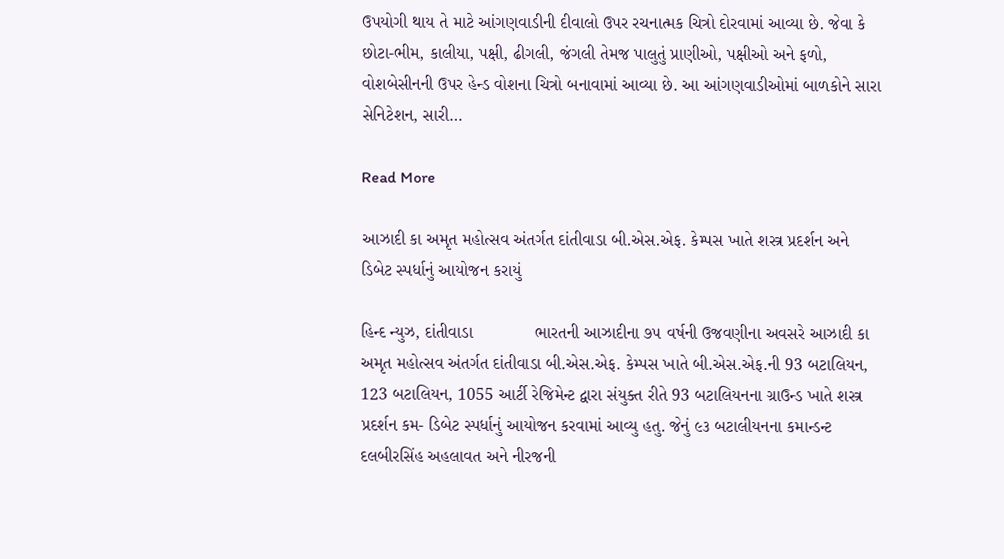ઉપયોગી થાય તે માટે આંગણવાડીની દીવાલો ઉપર રચનાત્મક ચિત્રો દોરવામાં આવ્યા છે. જેવા કે છોટા-ભીમ, કાલીયા, પક્ષી, ઢીગલી, જંગલી તેમજ પાલુતું પ્રાણીઓ, પક્ષીઓ અને ફળો, વોશબેસીનની ઉપર હેન્ડ વોશના ચિત્રો બનાવામાં આવ્યા છે. આ આંગણવાડીઓમાં બાળકોને સારા સેનિટેશન, સારી…

Read More

આઝાદી કા અમૃત મહોત્સવ અંતર્ગત દાંતીવાડા બી.એસ.એફ. કેમ્પસ ખાતે શસ્ત્ર પ્રદર્શન અને ડિબેટ સ્પર્ધાનું આયોજન કરાયું

હિન્દ ન્યુઝ, દાંતીવાડા             ભારતની આઝાદીના ૭૫ વર્ષની ઉજવણીના અવસરે આઝાદી કા અમૃત મહોત્સવ અંતર્ગત દાંતીવાડા બી.એસ.એફ. કેમ્પસ ખાતે બી.એસ.એફ.ની 93 બટાલિયન, 123 બટાલિયન, 1055 આર્ટી રેજિમેન્ટ દ્વારા સંયુક્ત રીતે 93 બટાલિયનના ગ્રાઉન્ડ ખાતે શસ્ત્ર પ્રદર્શન કમ- ડિબેટ સ્પર્ધાનું આયોજન કરવામાં આવ્યુ હતુ. જેનું ૯૩ બટાલીયનના કમાન્ડન્ટ દલબીરસિંહ અહલાવત અને નીરજની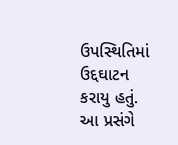ઉપસ્થિતિમાં ઉદ્દઘાટન કરાયુ હતું. આ પ્રસંગે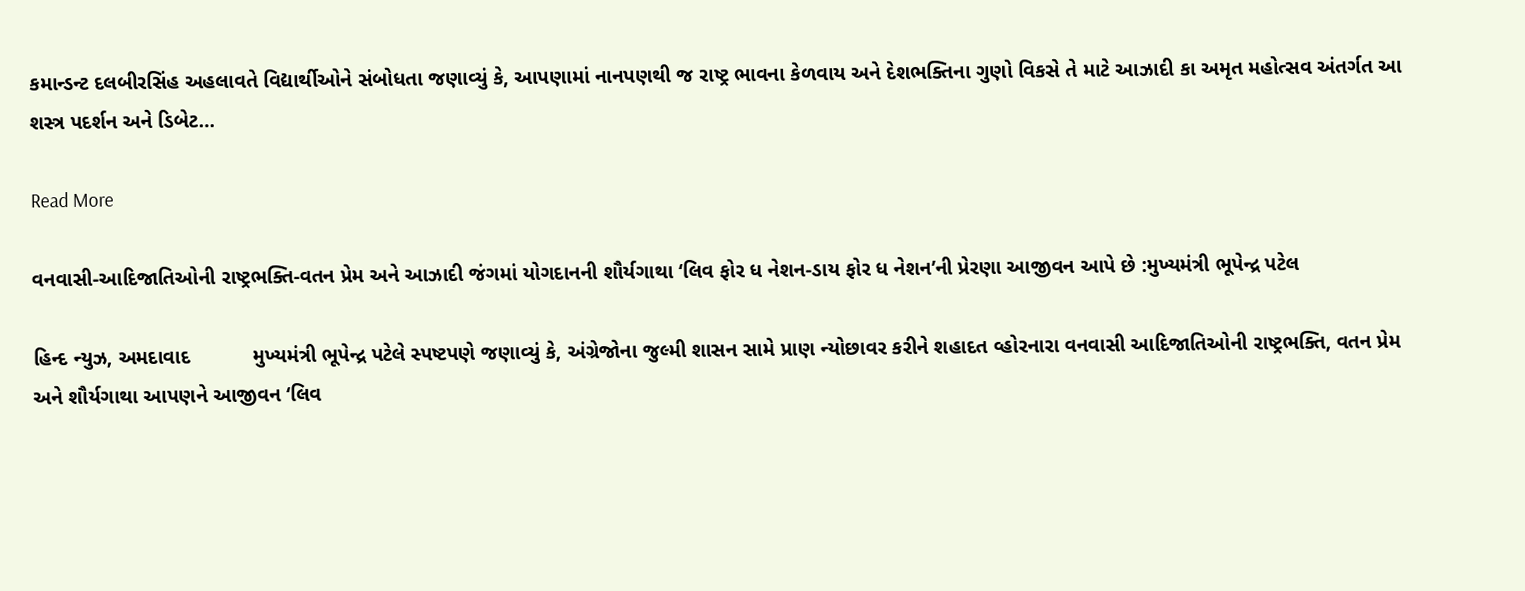કમાન્ડન્ટ દલબીરસિંહ અહલાવતે વિદ્યાર્થીઓને સંબોધતા જણાવ્યું કે, આપણામાં નાનપણથી જ રાષ્ટ્ર ભાવના કેળવાય અને દેશભક્તિના ગુણો વિકસે તે માટે આઝાદી કા અમૃત મહોત્સવ અંતર્ગત આ શસ્ત્ર પદર્શન અને ડિબેટ…

Read More

વનવાસી-આદિજાતિઓની રાષ્ટ્રભક્તિ-વતન પ્રેમ અને આઝાદી જંગમાં યોગદાનની શૌર્યગાથા ‘લિવ ફોર ધ નેશન-ડાય ફોર ધ નેશન’ની પ્રેરણા આજીવન આપે છે :મુખ્યમંત્રી ભૂપેન્દ્ર પટેલ

હિન્દ ન્યુઝ, અમદાવાદ           મુખ્યમંત્રી ભૂપેન્દ્ર પટેલે સ્પષ્ટપણે જણાવ્યું કે, અંગ્રેજોના જુલ્મી શાસન સામે પ્રાણ ન્યોછાવર કરીને શહાદત વ્હોરનારા વનવાસી આદિજાતિઓની રાષ્ટ્રભક્તિ, વતન પ્રેમ અને શૌર્યગાથા આપણને આજીવન ‘લિવ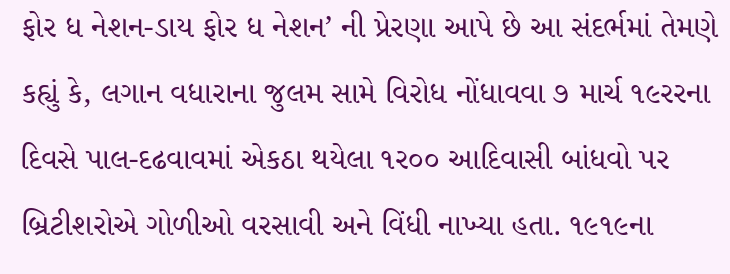ફોર ધ નેશન-ડાય ફોર ધ નેશન’ ની પ્રેરણા આપે છે આ સંદર્ભમાં તેમણે કહ્યું કે, લગાન વધારાના જુલમ સામે વિરોધ નોંધાવવા ૭ માર્ચ ૧૯રરના દિવસે પાલ-દઢવાવમાં એકઠા થયેલા ૧ર૦૦ આદિવાસી બાંધવો પર બ્રિટીશરોએ ગોળીઓ વરસાવી અને વિંધી નાખ્યા હતા. ૧૯૧૯ના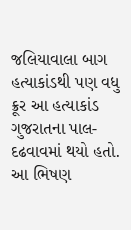જલિયાવાલા બાગ હત્યાકાંડથી પણ વધુ ક્રૂર આ હત્યાકાંડ ગુજરાતના પાલ-દઢવાવમાં થયો હતો. આ ભિષણ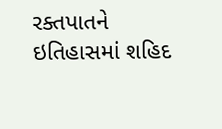રક્તપાતને ઇતિહાસમાં શહિદ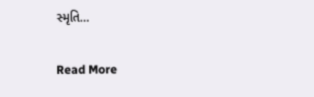સ્મૃતિ…

Read More